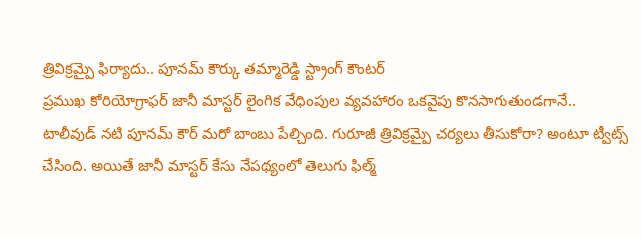త్రివిక్రమ్పై ఫిర్యాదు.. పూనమ్ కౌర్కు తమ్మారెడ్డి స్ట్రాంగ్ కౌంటర్
ప్రముఖ కోరియోగ్రాఫర్ జానీ మాస్టర్ లైంగిక వేధింపుల వ్యవహారం ఒకవైపు కొనసాగుతుండగానే.. టాలీవుడ్ నటి పూనమ్ కౌర్ మరో బాంబు పేల్చింది. గురూజీ త్రివిక్రమ్పై చర్యలు తీసుకోరా? అంటూ ట్వీట్స్ చేసింది. అయితే జానీ మాస్టర్ కేసు నేపథ్యంలో తెలుగు ఫిల్మ్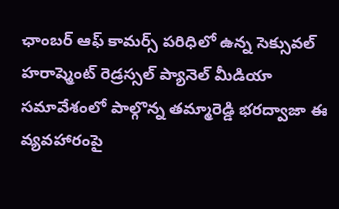ఛాంబర్ ఆఫ్ కామర్స్ పరిధిలో ఉన్న సెక్సువల్ హరాష్మెంట్ రెడ్రస్సల్ ప్యానెల్ మీడియా సమావేశంలో పాల్గొన్న తమ్మారెడ్డి భరద్వాజా ఈ వ్యవహారంపై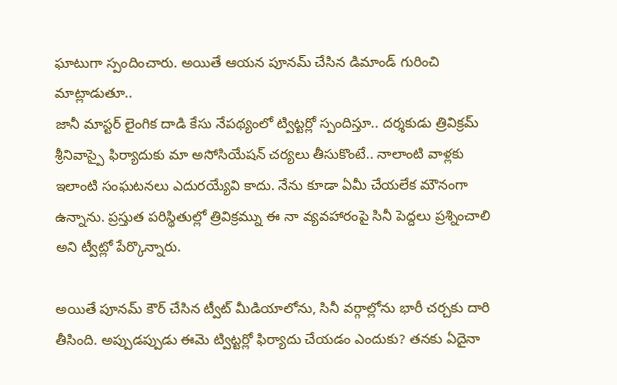ఘాటుగా స్పందించారు. అయితే ఆయన పూనమ్ చేసిన డిమాండ్ గురించి మాట్లాడుతూ..
జానీ మాస్టర్ లైంగిక దాడి కేసు నేపథ్యంలో ట్విట్టర్లో స్పందిస్తూ.. దర్శకుడు త్రివిక్రమ్ శ్రీనివాస్పై ఫిర్యాదుకు మా అసోసియేషన్ చర్యలు తీసుకొంటే.. నాలాంటి వాళ్లకు ఇలాంటి సంఘటనలు ఎదురయ్యేవి కాదు. నేను కూడా ఏమీ చేయలేక మౌనంగా ఉన్నాను. ప్రస్తుత పరిస్థితుల్లో త్రివిక్రమ్ను ఈ నా వ్యవహారంపై సినీ పెద్దలు ప్రశ్నించాలి అని ట్వీట్లో పేర్కొన్నారు.

అయితే పూనమ్ కౌర్ చేసిన ట్వీట్ మీడియాలోను, సినీ వర్గాల్లోను భారీ చర్చకు దారి తీసింది. అప్పుడప్పుడు ఈమె ట్విట్టర్లో ఫిర్యాదు చేయడం ఎందుకు? తనకు ఏదైనా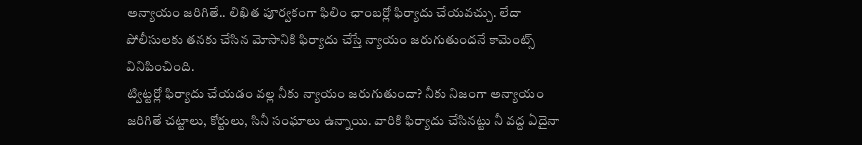అన్యాయం జరిగితే.. లిఖిత పూర్వకంగా ఫిలిం ఛాంబర్లో ఫిర్యాదు చేయవచ్చు. లేదా పోలీసులకు తనకు చేసిన మోసానికి ఫిర్యాదు చేస్తే న్యాయం జరుగుతుందనే కామెంట్స్ వినిపించింది.
ట్విట్టర్లో ఫిర్యాదు చేయడం వల్ల నీకు న్యాయం జరుగుతుందా? నీకు నిజంగా అన్యాయం జరిగితే చట్టాలు, కోర్టులు, సినీ సంఘాలు ఉన్నాయి. వారికి ఫిర్యాదు చేసినట్టు నీ వద్ద ఏదైనా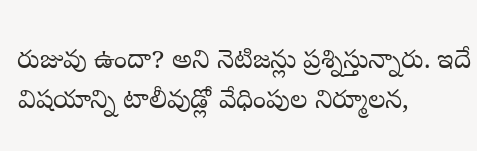రుజువు ఉందా? అని నెటిజన్లు ప్రశ్నిస్తున్నారు. ఇదే విషయాన్ని టాలీవుడ్లో వేధింపుల నిర్మూలన,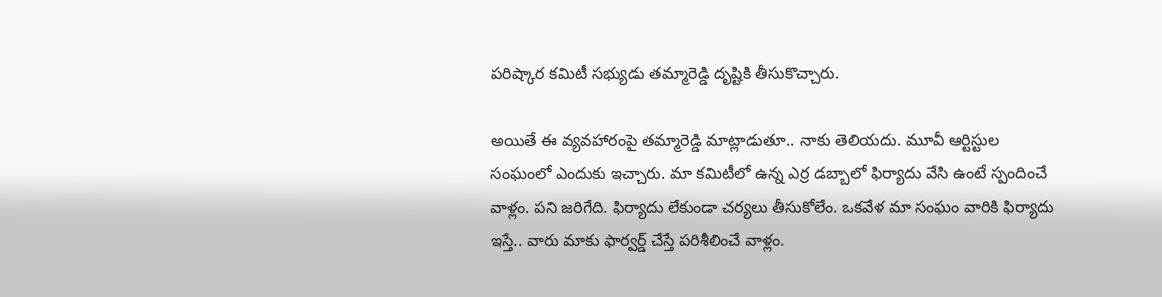పరిష్కార కమిటీ సభ్యుడు తమ్మారెడ్డి దృష్టికి తీసుకొచ్చారు.

అయితే ఈ వ్యవహారంపై తమ్మారెడ్డి మాట్లాడుతూ.. నాకు తెలియదు. మూవీ ఆర్టిస్టుల సంఘంలో ఎందుకు ఇచ్చారు. మా కమిటీలో ఉన్న ఎర్ర డబ్బాలో ఫిర్యాదు వేసి ఉంటే స్పందించే వాళ్లం. పని జరిగేది. ఫిర్యాదు లేకుండా చర్యలు తీసుకోలేం. ఒకవేళ మా సంఘం వారికి ఫిర్యాదు ఇస్తే.. వారు మాకు ఫార్వర్డ్ చేస్తే పరిశీలించే వాళ్లం.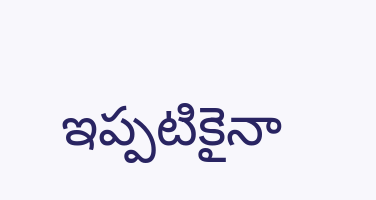ఇప్పటికైనా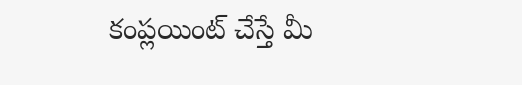కంప్లయింట్ చేస్తే మీ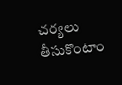చర్యలు తీసుకొంటాం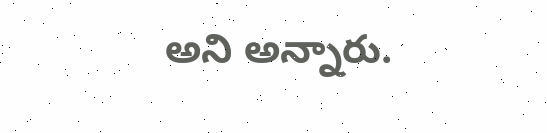అని అన్నారు.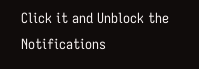Click it and Unblock the Notifications